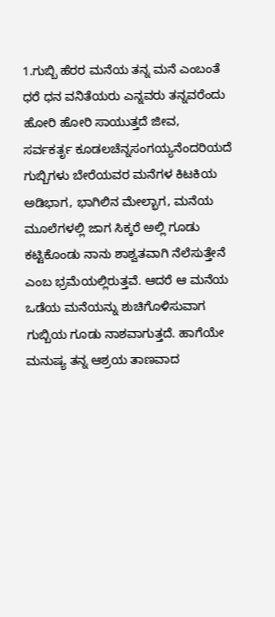1.ಗುಬ್ಬಿ ಹೆರರ ಮನೆಯ ತನ್ನ ಮನೆ ಎಂಬಂತೆ
ಧರೆ ಧನ ವನಿತೆಯರು ಎನ್ನವರು ತನ್ನವರೆಂದು
ಹೋರಿ ಹೋರಿ ಸಾಯುತ್ತದೆ ಜೀವ,
ಸರ್ವಕರ್ತೃ ಕೂಡಲಚೆನ್ನಸಂಗಯ್ಯನೆಂದರಿಯದೆ
ಗುಬ್ಬಿಗಳು ಬೇರೆಯವರ ಮನೆಗಳ ಕಿಟಕಿಯ ಅಡಿಭಾಗ, ಭಾಗಿಲಿನ ಮೇಲ್ಭಾಗ, ಮನೆಯ ಮೂಲೆಗಳಲ್ಲಿ ಜಾಗ ಸಿಕ್ಕರೆ ಅಲ್ಲಿ ಗೂಡು ಕಟ್ಟಿಕೊಂಡು ನಾನು ಶಾಶ್ವತವಾಗಿ ನೆಲೆಸುತ್ತೇನೆ ಎಂಬ ಭ್ರಮೆಯಲ್ಲಿರುತ್ತವೆ. ಆದರೆ ಆ ಮನೆಯ ಒಡೆಯ ಮನೆಯನ್ನು ಶುಚಿಗೊಳಿಸುವಾಗ ಗುಬ್ಬಿಯ ಗೂಡು ನಾಶವಾಗುತ್ತದೆ. ಹಾಗೆಯೇ ಮನುಷ್ಯ ತನ್ನ ಆಶ್ರಯ ತಾಣವಾದ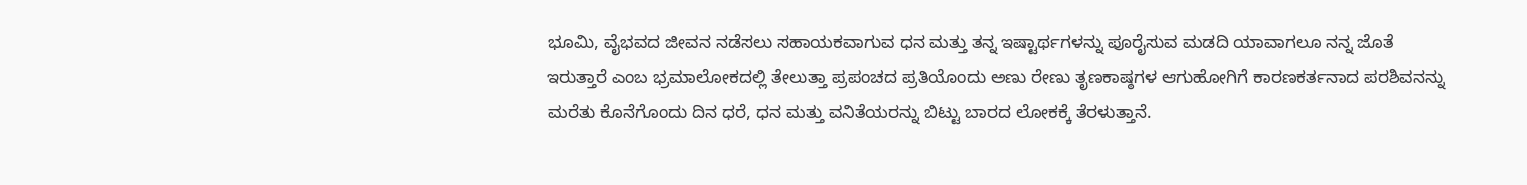ಭೂಮಿ, ವೈಭವದ ಜೀವನ ನಡೆಸಲು ಸಹಾಯಕವಾಗುವ ಧನ ಮತ್ತು ತನ್ನ ಇಷ್ಟಾರ್ಥಗಳನ್ನು ಪೂರೈಸುವ ಮಡದಿ ಯಾವಾಗಲೂ ನನ್ನ ಜೊತೆ ಇರುತ್ತಾರೆ ಎಂಬ ಭ್ರಮಾಲೋಕದಲ್ಲಿ ತೇಲುತ್ತಾ ಪ್ರಪಂಚದ ಪ್ರತಿಯೊಂದು ಅಣು ರೇಣು ತೃಣಕಾಷ್ಠಗಳ ಆಗುಹೋಗಿಗೆ ಕಾರಣಕರ್ತನಾದ ಪರಶಿವನನ್ನು ಮರೆತು ಕೊನೆಗೊಂದು ದಿನ ಧರೆ, ಧನ ಮತ್ತು ವನಿತೆಯರನ್ನು ಬಿಟ್ಟು ಬಾರದ ಲೋಕಕ್ಕೆ ತೆರಳುತ್ತಾನೆ.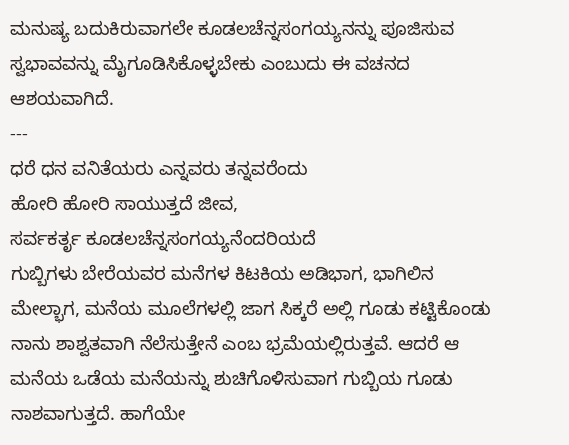ಮನುಷ್ಯ ಬದುಕಿರುವಾಗಲೇ ಕೂಡಲಚೆನ್ನಸಂಗಯ್ಯನನ್ನು ಪೂಜಿಸುವ ಸ್ವಭಾವವನ್ನು ಮೈಗೂಡಿಸಿಕೊಳ್ಳಬೇಕು ಎಂಬುದು ಈ ವಚನದ ಆಶಯವಾಗಿದೆ.
---
ಧರೆ ಧನ ವನಿತೆಯರು ಎನ್ನವರು ತನ್ನವರೆಂದು
ಹೋರಿ ಹೋರಿ ಸಾಯುತ್ತದೆ ಜೀವ,
ಸರ್ವಕರ್ತೃ ಕೂಡಲಚೆನ್ನಸಂಗಯ್ಯನೆಂದರಿಯದೆ
ಗುಬ್ಬಿಗಳು ಬೇರೆಯವರ ಮನೆಗಳ ಕಿಟಕಿಯ ಅಡಿಭಾಗ, ಭಾಗಿಲಿನ ಮೇಲ್ಭಾಗ, ಮನೆಯ ಮೂಲೆಗಳಲ್ಲಿ ಜಾಗ ಸಿಕ್ಕರೆ ಅಲ್ಲಿ ಗೂಡು ಕಟ್ಟಿಕೊಂಡು ನಾನು ಶಾಶ್ವತವಾಗಿ ನೆಲೆಸುತ್ತೇನೆ ಎಂಬ ಭ್ರಮೆಯಲ್ಲಿರುತ್ತವೆ. ಆದರೆ ಆ ಮನೆಯ ಒಡೆಯ ಮನೆಯನ್ನು ಶುಚಿಗೊಳಿಸುವಾಗ ಗುಬ್ಬಿಯ ಗೂಡು ನಾಶವಾಗುತ್ತದೆ. ಹಾಗೆಯೇ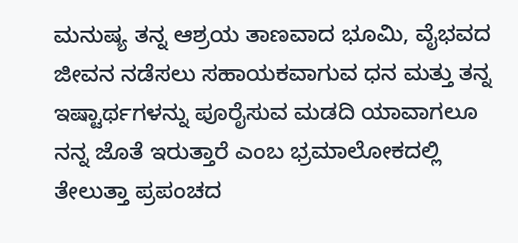ಮನುಷ್ಯ ತನ್ನ ಆಶ್ರಯ ತಾಣವಾದ ಭೂಮಿ, ವೈಭವದ ಜೀವನ ನಡೆಸಲು ಸಹಾಯಕವಾಗುವ ಧನ ಮತ್ತು ತನ್ನ ಇಷ್ಟಾರ್ಥಗಳನ್ನು ಪೂರೈಸುವ ಮಡದಿ ಯಾವಾಗಲೂ ನನ್ನ ಜೊತೆ ಇರುತ್ತಾರೆ ಎಂಬ ಭ್ರಮಾಲೋಕದಲ್ಲಿ ತೇಲುತ್ತಾ ಪ್ರಪಂಚದ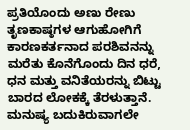ಪ್ರತಿಯೊಂದು ಅಣು ರೇಣು ತೃಣಕಾಷ್ಠಗಳ ಆಗುಹೋಗಿಗೆ ಕಾರಣಕರ್ತನಾದ ಪರಶಿವನನ್ನು ಮರೆತು ಕೊನೆಗೊಂದು ದಿನ ಧರೆ, ಧನ ಮತ್ತು ವನಿತೆಯರನ್ನು ಬಿಟ್ಟು ಬಾರದ ಲೋಕಕ್ಕೆ ತೆರಳುತ್ತಾನೆ. ಮನುಷ್ಯ ಬದುಕಿರುವಾಗಲೇ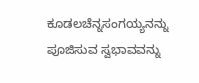ಕೂಡಲಚೆನ್ನಸಂಗಯ್ಯನನ್ನು ಪೂಜಿಸುವ ಸ್ವಭಾವವನ್ನು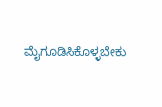ಮೈಗೂಡಿಸಿಕೊಳ್ಳಬೇಕು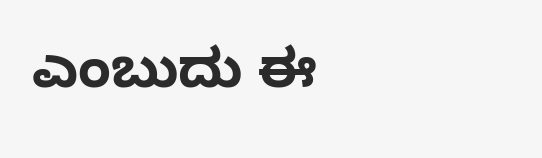ಎಂಬುದು ಈ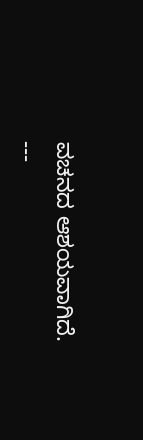ವಚನದ ಆಶಯವಾಗಿದೆ.
---